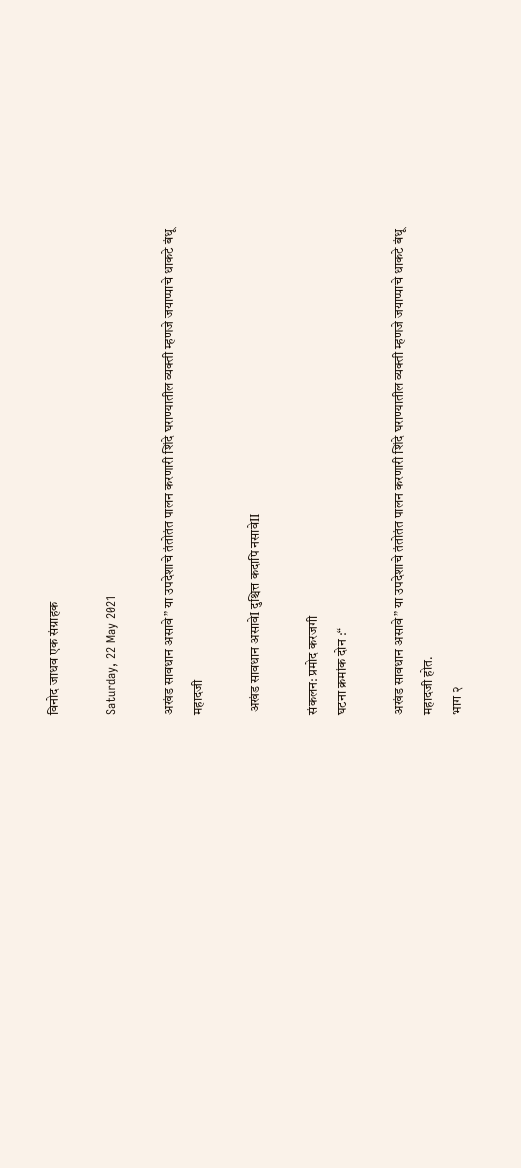विनोद जाधव एक संग्राहक

Saturday, 22 May 2021

अखंड सावधान असावे” या उपदेशाचे तंतोतंत पालन करणारी शिंदे घराण्यातील व्यक्ती म्हणजे जयाप्पाचे धाकटे बंधू महादजी

 अखंड सावधान असावेI दुश्चित्त कदापि नसावेII

संकलन: प्रमोद करजगी
घटना क्रमांक दोन :“

अखंड सावधान असावे” या उपदेशाचे तंतोतंत पालन करणारी शिंदे घराण्यातील व्यक्ती म्हणजे जयाप्पाचे धाकटे बंधू महादजी होत.
भाग २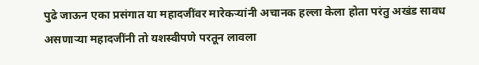पुढे जाऊन एका प्रसंगात या महादजींवर मारेकऱ्यांनी अचानक हल्ला केला होता परंतु अखंड सावध असणाऱ्या महादजींनी तो यशस्वीपणे परतून लावला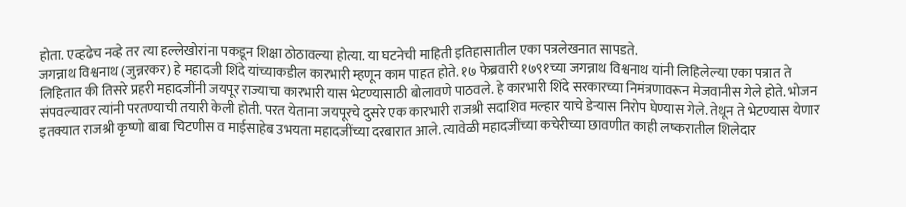होता. एव्हढेच नव्हे तर त्या हल्लेखोरांना पकडून शिक्षा ठोठावल्या होत्या. या घटनेची माहिती इतिहासातील एका पत्रलेखनात सापडते.
जगन्नाथ विश्वनाथ (जुन्नरकर) हे महादजी शिंदे यांच्याकडील कारभारी म्हणून काम पाहत होते. १७ फेब्रवारी १७९१च्या जगन्नाथ विश्वनाथ यांनी लिहिलेल्या एका पत्रात ते लिहितात की तिसरे प्रहरी महादजींनी जयपूर राज्याचा कारभारी यास भेटण्यासाठी बोलावणे पाठवले. हे कारभारी शिंदे सरकारच्या निमंत्रणावरून मेजवानीस गेले होते. भोजन संपवल्यावर त्यांनी परतण्याची तयारी केली होती. परत येताना जयपूरचे दुसरे एक कारभारी राजश्री सदाशिव मल्हार याचे डेऱ्यास निरोप घेण्यास गेले. तेथून ते भेटण्यास येणार इतक्यात राजश्री कृष्णो बाबा चिटणीस व माईसाहेब उभयता महादजींच्या दरबारात आले. त्यावेळी महादजींच्या कचेरीच्या छावणीत काही लष्करातील शिलेदार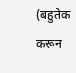(बहुतेक करून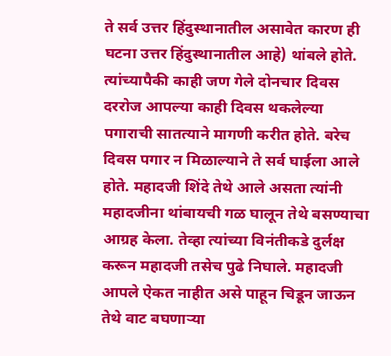ते सर्व उत्तर हिंदुस्थानातील असावेत कारण ही घटना उत्तर हिंदुस्थानातील आहे) थांबले होते. त्यांच्यापैकी काही जण गेले दोनचार दिवस दररोज आपल्या काही दिवस थकलेल्या पगाराची सातत्याने मागणी करीत होते. बरेच दिवस पगार न मिळाल्याने ते सर्व घाईला आले होते. महादजी शिंदे तेथे आले असता त्यांनी महादजीना थांबायची गळ घालून तेथे बसण्याचा आग्रह केला. तेव्हा त्यांच्या विनंतीकडे दुर्लक्ष करून महादजी तसेच पुढे निघाले. महादजी आपले ऐकत नाहीत असे पाहून चिडून जाऊन तेथे वाट बघणाऱ्या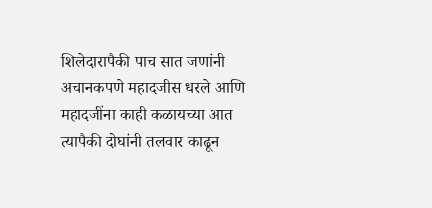शिलेदारापैकी पाच सात जणांनी अचानकपणे महादजीस धरले आणि महादजींना काही कळायच्या आत त्यापैकी दोघांनी तलवार काढून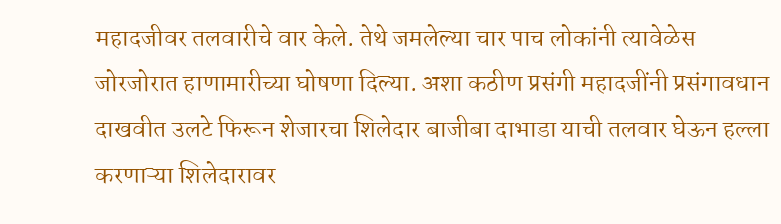महादजीवर तलवारीचे वार केले. तेथे जमलेल्या चार पाच लोकांनी त्यावेळेस जोरजोरात हाणामारीच्या घोषणा दिल्या. अशा कठीण प्रसंगी महादजींनी प्रसंगावधान दाखवीत उलटे फिरून शेजारचा शिलेदार बाजीबा दाभाडा याची तलवार घेऊन हल्ला करणाऱ्या शिलेदारावर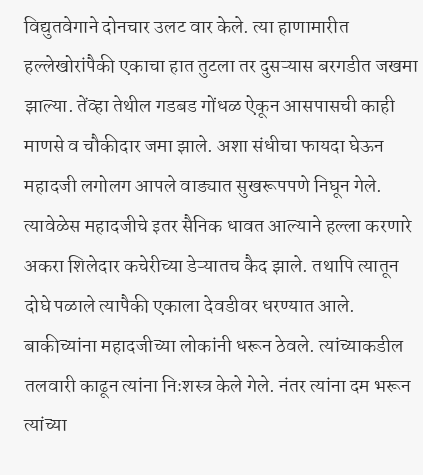विद्युतवेगाने दोनचार उलट वार केले. त्या हाणामारीत हल्लेखोरांपैकी एकाचा हात तुटला तर दुसऱ्यास बरगडीत जखमा झाल्या. तेंव्हा तेथील गडबड गोंधळ ऐकून आसपासची काही माणसे व चौकीदार जमा झाले. अशा संधीचा फायदा घेऊन महादजी लगोलग आपले वाड्यात सुखरूपपणे निघून गेले. त्यावेळेस महादजीचे इतर सैनिक धावत आल्याने हल्ला करणारे अकरा शिलेदार कचेरीच्या डेऱ्यातच कैद झाले. तथापि त्यातून दोघे पळाले त्यापैकी एकाला देवडीवर धरण्यात आले. बाकीच्यांना महादजीच्या लोकांनी धरून ठेवले. त्यांच्याकडील तलवारी काढून त्यांना निःशस्त्र केले गेले. नंतर त्यांना दम भरून त्यांच्या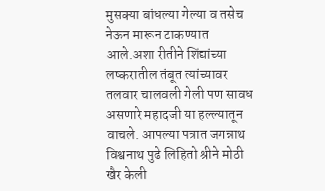मुसक्या बांधल्या गेल्या व तसेच नेऊन मारून टाकण्यात आले.अशा रीतीने शिंद्यांच्या लष्करातील तंबूत त्यांच्यावर तलवार चालवली गेली पण सावध असणारे महादजी या हल्ल्यातून वाचले. आपल्या पत्रात जगन्नाथ विश्वनाथ पुढे लिहितो श्रीने मोठी खैर केली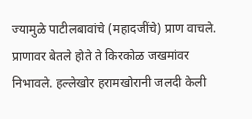ज्यामुळे पाटीलबावांचे (महादजींचे) प्राण वाचले. प्राणावर बेतले होते ते किरकोळ जखमांवर निभावले. हल्लेखोर हरामखोरानी जलदी केली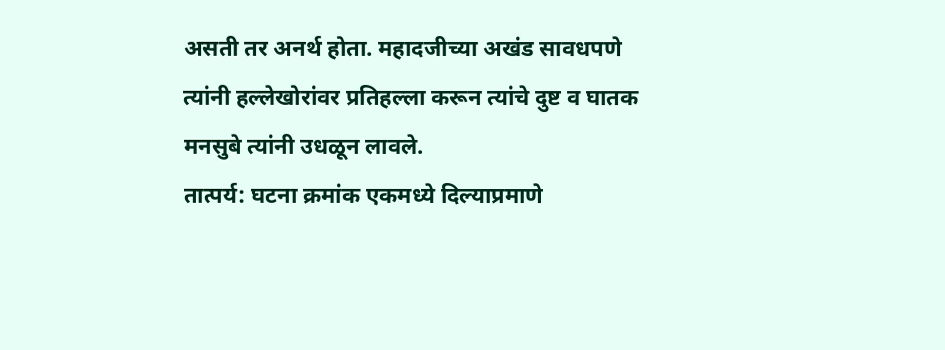असती तर अनर्थ होता. महादजीच्या अखंड सावधपणे त्यांनी हल्लेखोरांवर प्रतिहल्ला करून त्यांचे दुष्ट व घातक मनसुबे त्यांनी उधळून लावले.
तात्पर्य: घटना क्रमांक एकमध्ये दिल्याप्रमाणे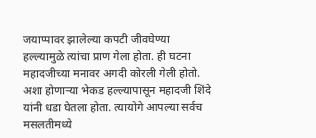जयाप्पावर झालेल्या कपटी जीवघेण्या हल्ल्यामुळे त्यांचा प्राण गेला होता. ही घटना महादजीच्या मनावर अगदी कोरली गेली होतो. अशा होणाऱ्या भेकड हल्ल्यापासून महादजी शिंदे यांनी धडा घेतला होता. त्यायोगे आपल्या सर्वच मसलतीमध्ये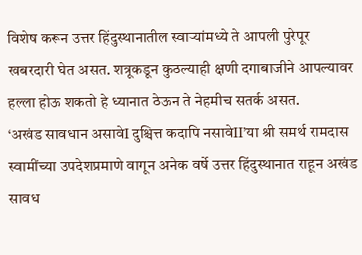विशेष करून उत्तर हिंदुस्थानातील स्वाऱ्यांमध्ये ते आपली पुरेपूर खबरदारी घेत असत. शत्रूकडून कुठल्याही क्षणी दगाबाजीने आपल्यावर हल्ला होऊ शकतो हे ध्यानात ठेऊन ते नेहमीच सतर्क असत.
‘अखंड सावधान असावेI दुश्चित्त कदापि नसावेII’या श्री समर्थ रामदास स्वामींच्या उपदेशप्रमाणे वागून अनेक वर्षे उत्तर हिंदुस्थानात राहून अखंड सावध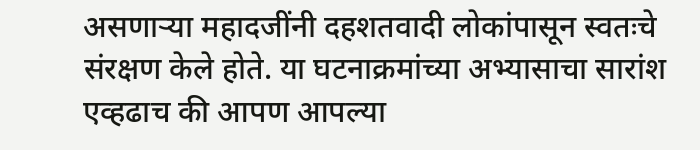असणाऱ्या महादजींनी दहशतवादी लोकांपासून स्वतःचे संरक्षण केले होते. या घटनाक्रमांच्या अभ्यासाचा सारांश एव्हढाच की आपण आपल्या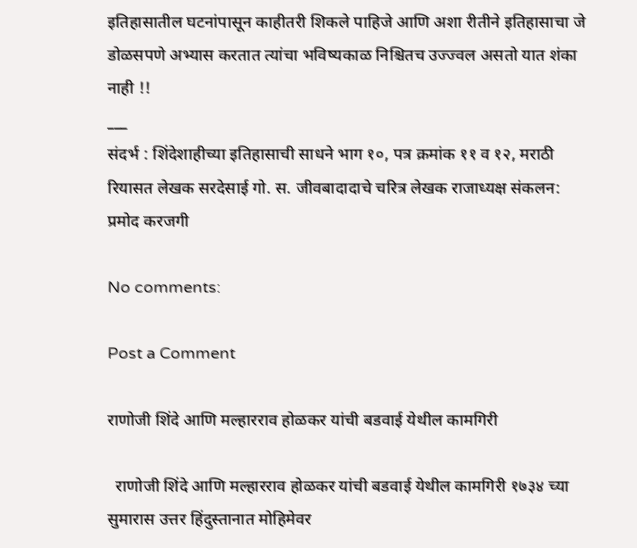इतिहासातील घटनांपासून काहीतरी शिकले पाहिजे आणि अशा रीतीने इतिहासाचा जे डोळसपणे अभ्यास करतात त्यांचा भविष्यकाळ निश्चितच उज्ज्वल असतो यात शंका नाही !!
___
संदर्भ : शिंदेशाहीच्या इतिहासाची साधने भाग १०, पत्र क्रमांक ११ व १२, मराठी रियासत लेखक सरदेसाई गो. स. जीवबादादाचे चरित्र लेखक राजाध्यक्ष संकलन: प्रमोद करजगी

No comments:

Post a Comment

राणोजी शिंदे आणि मल्हारराव होळकर यांची बडवाई येथील कामगिरी

  राणोजी शिंदे आणि मल्हारराव होळकर यांची बडवाई येथील कामगिरी १७३४ च्या सुमारास उत्तर हिंदुस्तानात मोहिमेवर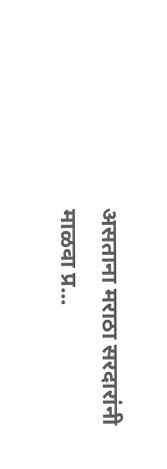असताना मराठा सरदारांनी माळवा प्र...